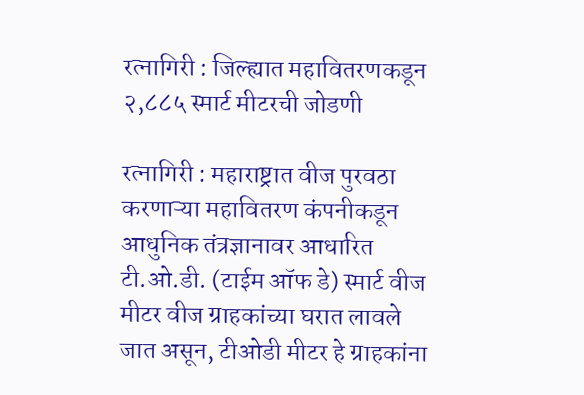रत्नागिरी : जिल्ह्यात महावितरणकडून २,८८५ स्मार्ट मीटरची जोडणी

रत्नागिरी : महाराष्ट्रात वीज पुरवठा करणाऱ्या महावितरण कंपनीकडून आधुनिक तंत्रज्ञानावर आधारित टी.ओ.डी. (टाईम ऑफ डे) स्मार्ट वीज मीटर वीज ग्राहकांच्या घरात लावले जात असून, टीओडी मीटर हे ग्राहकांना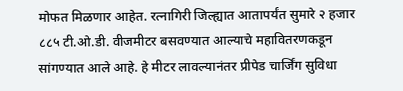मोफत मिळणार आहेत. रत्नागिरी जिल्ह्यात आतापर्यंत सुमारे २ हजार ८८५ टी.ओ.डी. वीजमीटर बसवण्यात आल्याचे महावितरणकडून सांगण्यात आले आहे. हे मीटर लावल्यानंतर प्रीपेड चार्जिंग सुविधा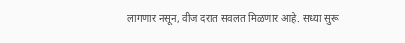लागणार नसून, वीज दरात सवलत मिळणार आहे. सध्या सुरू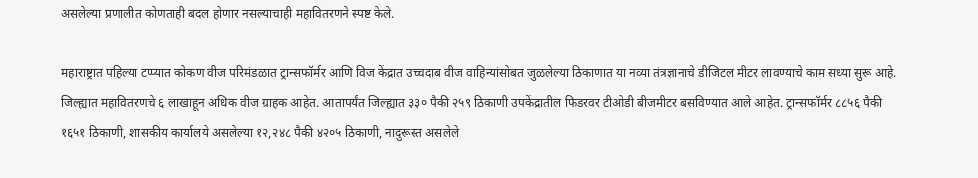असलेल्या प्रणालीत कोणताही बदल होणार नसल्याचाही महावितरणने स्पष्ट केले.

महाराष्ट्रात पहिल्या टप्प्यात कोकण वीज परिमंडळात ट्रान्सफॉर्मर आणि विज केंद्रात उच्चदाब वीज वाहिन्यांसोबत जुळलेल्या ठिकाणात या नव्या तंत्रज्ञानाचे डीजिटल मीटर लावण्याचे काम सध्या सुरू आहे. जिल्ह्यात महावितरणचे ६ लाखाहून अधिक वीज ग्राहक आहेत. आतापर्यंत जिल्ह्यात ३३० पैकी २५९ ठिकाणी उपकेंद्रातील फिडरवर टीओडी बीजमीटर बसविण्यात आले आहेत. ट्रान्सफॉर्मर ८८५६ पैकी १६५१ ठिकाणी, शासकीय कार्यालये असलेल्या १२,२४८ पैकी ४२०५ ठिकाणी, नादुरूस्त असलेले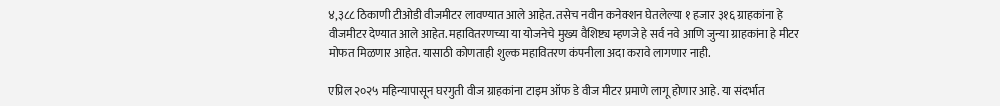४,३८८ ठिकाणी टीओडी वीजमीटर लावण्यात आले आहेत. तसेच नवीन कनेक्शन घेतलेल्या १ हजार ३१६ ग्राहकांना हे वीजमीटर देण्यात आले आहेत. महावितरणच्या या योजनेचे मुख्य वैशिष्ट्य म्हणजे हे सर्व नवे आणि जुन्या ग्राहकांना हे मीटर मोफत मिळणार आहेत. यासाठी कोणताही शुल्क महावितरण कंपनीला अदा करावे लागणार नाही.

एप्रिल २०२५ महिन्यापासून घरगुती वीज ग्राहकांना टाइम ऑफ डे वीज मीटर प्रमाणे लागू होणार आहे. या संदर्भात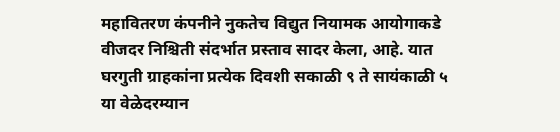महावितरण कंपनीने नुकतेच विद्युत नियामक आयोगाकडे वीजदर निश्चिती संदर्भात प्रस्ताव सादर केला, आहे. यात घरगुती ग्राहकांना प्रत्येक दिवशी सकाळी ९ ते सायंकाळी ५ या वेळेदरम्यान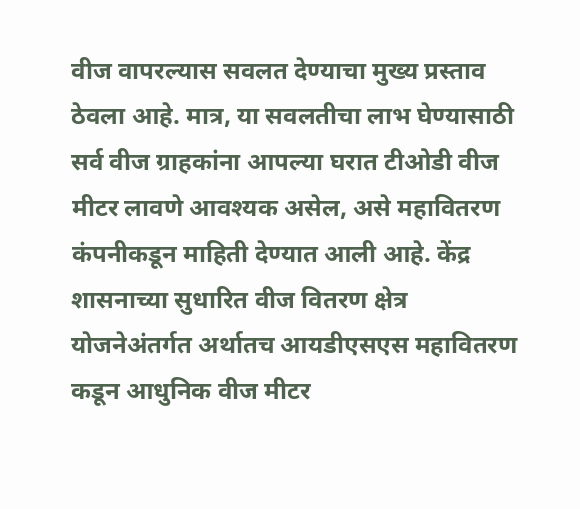वीज वापरल्यास सवलत देण्याचा मुख्य प्रस्ताव ठेवला आहे. मात्र, या सवलतीचा लाभ घेण्यासाठी सर्व वीज ग्राहकांना आपल्या घरात टीओडी वीज मीटर लावणे आवश्यक असेल, असे महावितरण कंपनीकडून माहिती देण्यात आली आहे. केंद्र शासनाच्या सुधारित वीज वितरण क्षेत्र योजनेअंतर्गत अर्थातच आयडीएसएस महावितरण कडून आधुनिक वीज मीटर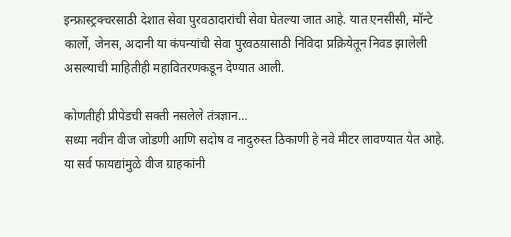इन्फ्रास्ट्रक्चरसाठी देशात सेवा पुरवठादारांची सेवा घेतल्या जात आहे. यात एनसीसी, मॉन्टे कार्लो, जेनस, अदानी या कंपन्यांची सेवा पुरवठय़ासाठी निविदा प्रक्रियेतून निवड झालेली असल्याची माहितीही महावितरणकडून देण्यात आली.

कोणतीही प्रीपेडची सक्ती नसलेले तंत्रज्ञान…
सध्या नवीन वीज जोडणी आणि सदोष व नादुरुस्त ठिकाणी हे नवे मीटर लावण्यात येत आहे. या सर्व फायद्यांमुळे वीज ग्राहकांनी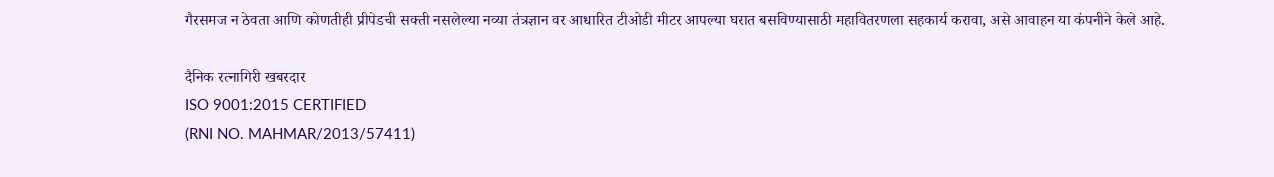गैरसमज न ठेवता आणि कोणतीही प्रीपेडची सक्ती नसलेल्या नव्या तंत्रज्ञान वर आधारित टीओडी मीटर आपल्या घरात बसविण्यासाठी महावितरणला सहकार्य करावा, असे आवाहन या कंपनीने केले आहे.

दैनिक रत्नागिरी खबरदार
ISO 9001:2015 CERTIFIED
(RNI NO. MAHMAR/2013/57411)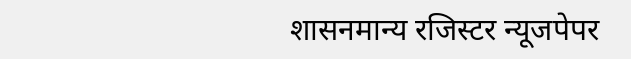शासनमान्य रजिस्टर न्यूजपेपर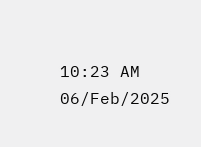10:23 AM 06/Feb/2025